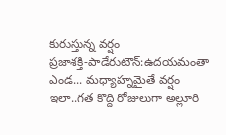కురుస్తున్న వర్షం
ప్రజాశక్తి-పాడేరుటౌన్:ఉదయమంతా ఎండ... మధ్యాహ్నమైతే వర్షం ఇలా..గత కొద్ది రోజులుగా అల్లూరి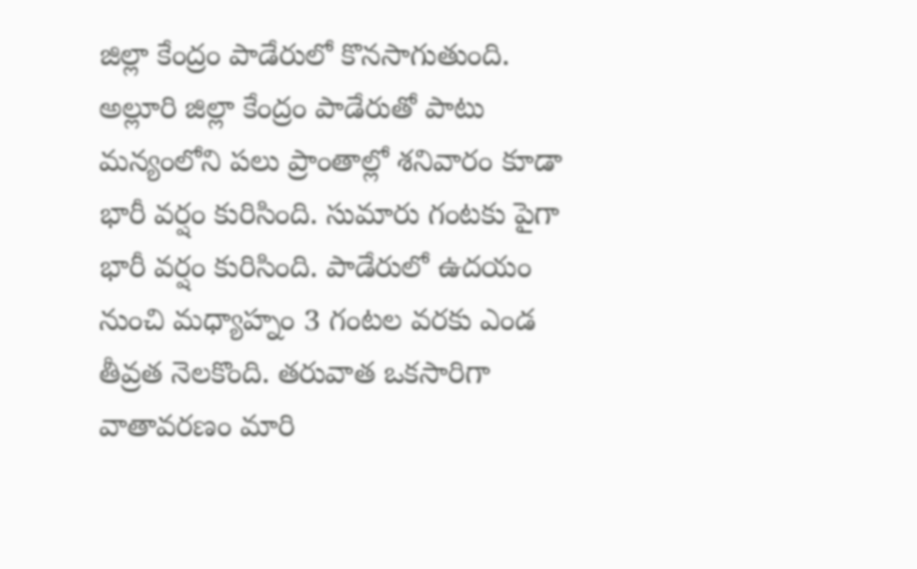జిల్లా కేంద్రం పాడేరులో కొనసాగుతుంది. అల్లూరి జిల్లా కేంద్రం పాడేరుతో పాటు మన్యంలోని పలు ప్రాంతాల్లో శనివారం కూడా భారీ వర్షం కురిసింది. సుమారు గంటకు పైగా భారీ వర్షం కురిసింది. పాడేరులో ఉదయం నుంచి మధ్యాహ్నం 3 గంటల వరకు ఎండ తీవ్రత నెలకొంది. తరువాత ఒకసారిగా వాతావరణం మారి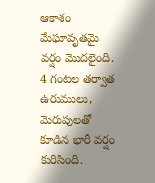ఆకాశం మేఘావృతమై వర్షం మొదలైంది. 4 గంటల తర్వాత ఉరుములు, మెరుపులతో కూడిన భారీ వర్షం కురిసింది.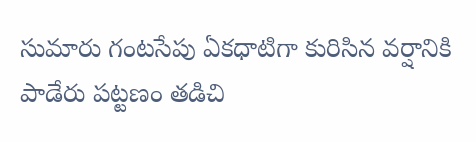సుమారు గంటసేపు ఏకధాటిగా కురిసిన వర్షానికి పాడేరు పట్టణం తడిచి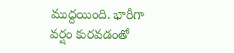ముద్దయింది. భారీగా వర్షం కురవడంతో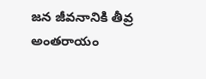జన జీవనానికి తీవ్ర అంతరాయం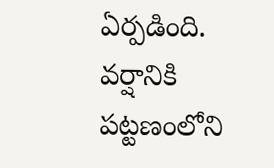ఏర్పడింది. వర్షానికి పట్టణంలోని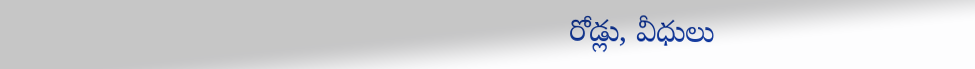రోడ్లు, వీధులు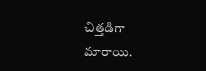చిత్తడిగా మారాయి.